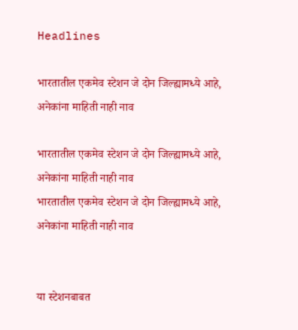Headlines

भारतातील एकमेव स्टेशन जे दोन जिल्ह्यामध्ये आहे, अनेकांना माहिती नाही नाव

भारतातील एकमेव स्टेशन जे दोन जिल्ह्यामध्ये आहे, अनेकांना माहिती नाही नाव
भारतातील एकमेव स्टेशन जे दोन जिल्ह्यामध्ये आहे, अनेकांना माहिती नाही नाव


या स्टेशनबाबत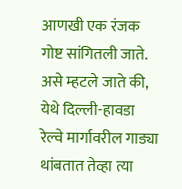आणखी एक रंजक गोष्ट सांगितली जाते. असे म्हटले जाते की, येथे दिल्ली-हावडा रेल्वे मार्गावरील गाड्या थांबतात तेव्हा त्या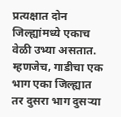प्रत्यक्षात दोन जिल्ह्यांमध्ये एकाच वेळी उभ्या असतात. म्हणजेच, गाडीचा एक भाग एका जिल्ह्यात तर दुसरा भाग दुसऱ्या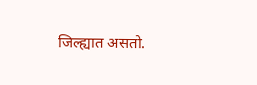जिल्ह्यात असतो.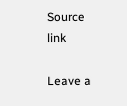Source link

Leave a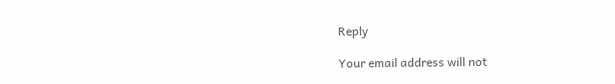Reply

Your email address will not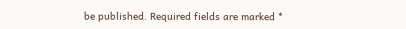be published. Required fields are marked *